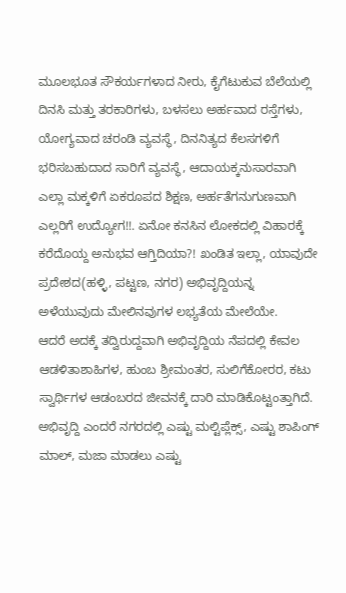ಮೂಲಭೂತ ಸೌಕರ್ಯಗಳಾದ ನೀರು, ಕೈಗೆಟುಕುವ ಬೆಲೆಯಲ್ಲಿ ದಿನಸಿ ಮತ್ತು ತರಕಾರಿಗಳು, ಬಳಸಲು ಅರ್ಹವಾದ ರಸ್ತೆಗಳು, ಯೋಗ್ಯವಾದ ಚರಂಡಿ ವ್ಯವಸ್ಥೆ, ದಿನನಿತ್ಯದ ಕೆಲಸಗಳಿಗೆ ಭರಿಸಬಹುದಾದ ಸಾರಿಗೆ ವ್ಯವಸ್ಥೆ, ಆದಾಯಕ್ಕನುಸಾರವಾಗಿ ಎಲ್ಲಾ ಮಕ್ಕಳಿಗೆ ಏಕರೂಪದ ಶಿಕ್ಷಣ, ಅರ್ಹತೆಗನುಗುಣವಾಗಿ ಎಲ್ಲರಿಗೆ ಉದ್ಯೋಗ!!. ಏನೋ ಕನಸಿನ ಲೋಕದಲ್ಲಿ ವಿಹಾರಕ್ಕೆ ಕರೆದೊಯ್ದ ಅನುಭವ ಆಗ್ತಿದಿಯಾ?! ಖಂಡಿತ ಇಲ್ಲಾ, ಯಾವುದೇ ಪ್ರದೇಶದ(ಹಳ್ಳಿ, ಪಟ್ಟಣ, ನಗರ) ಅಭಿವೃದ್ದಿಯನ್ನ ಅಳೆಯುವುದು ಮೇಲಿನವುಗಳ ಲಭ್ಯತೆಯ ಮೇಲೆಯೇ.
ಆದರೆ ಅದಕ್ಕೆ ತದ್ವಿರುದ್ದವಾಗಿ ಅಭಿವೃದ್ದಿಯ ನೆಪದಲ್ಲಿ ಕೇವಲ ಆಡಳಿತಾಶಾಹಿಗಳ, ಹುಂಬ ಶ್ರೀಮಂತರ, ಸುಲಿಗೆಕೋರರ, ಕಟು ಸ್ವಾರ್ಥಿಗಳ ಆಡಂಬರದ ಜೀವನಕ್ಕೆ ದಾರಿ ಮಾಡಿಕೊಟ್ಟಂತ್ತಾಗಿದೆ. ಅಭಿವೃದ್ದಿ ಎಂದರೆ ನಗರದಲ್ಲಿ ಎಷ್ಟು ಮಲ್ಟಿಪ್ಲೆಕ್ಸ್, ಎಷ್ಟು ಶಾಪಿಂಗ್ ಮಾಲ್, ಮಜಾ ಮಾಡಲು ಎಷ್ಟು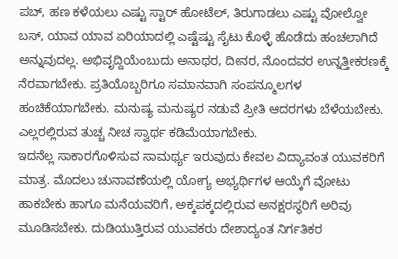ಪಬ್, ಹಣ ಕಳೆಯಲು ಎಷ್ಟು ಸ್ಟಾರ್ ಹೋಟೆಲ್, ತಿರುಗಾಡಲು ಎಷ್ಟು ವೋಲ್ವೋ ಬಸ್, ಯಾವ ಯಾವ ಏರಿಯಾದಲ್ಲಿ ಎಷ್ಟೆಷ್ಟು ಸೈಟು ಕೊಳ್ಳೆ ಹೊಡೆದು ಹಂಚಲಾಗಿದೆ ಅನ್ನುವುದಲ್ಲ. ಅಭಿವೃದ್ದಿಯೆಂಬುದು ಅನಾಥರ, ದೀನರ, ನೊಂದವರ ಉನ್ನತ್ತೀಕರಣಕ್ಕೆ ನೆರವಾಗಬೇಕು. ಪ್ರತಿಯೊಬ್ಬರಿಗೂ ಸಮಾನವಾಗಿ ಸಂಪನ್ಮೂಲಗಳ ಹಂಚಿಕೆಯಾಗಬೇಕು. ಮನುಷ್ಯ ಮನುಷ್ಯರ ನಡುವೆ ಪ್ರೀತಿ ಆದರಗಳು ಬೆಳೆಯಬೇಕು. ಎಲ್ಲರಲ್ಲಿರುವ ತುಚ್ಚ ನೀಚ ಸ್ವಾರ್ಥ ಕಡಿಮೆಯಾಗಬೇಕು.
ಇದನೆಲ್ಲ ಸಾಕಾರಗೊಳಿಸುವ ಸಾಮರ್ಥ್ಯ ಇರುವುದು ಕೇವಲ ವಿದ್ಯಾವಂತ ಯುವಕರಿಗೆ ಮಾತ್ರ. ಮೊದಲು ಚುನಾವಣೆಯಲ್ಲಿ ಯೋಗ್ಯ ಅಭ್ಯರ್ಥಿಗಳ ಆಯ್ಕೆಗೆ ವೋಟು ಹಾಕಬೇಕು ಹಾಗೂ ಮನೆಯವರಿಗೆ, ಅಕ್ಕಪಕ್ಕದಲ್ಲಿರುವ ಅನಕ್ಷರಸ್ಥರಿಗೆ ಅರಿವು ಮೂಡಿಸಬೇಕು. ದುಡಿಯುತ್ತಿರುವ ಯುವಕರು ದೇಶಾದ್ಯಂತ ನಿರ್ಗತಿಕರ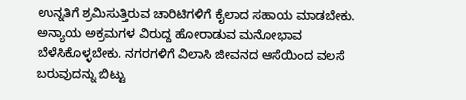ಉನ್ನತಿಗೆ ಶ್ರಮಿಸುತ್ತಿರುವ ಚಾರಿಟಿಗಳಿಗೆ ಕೈಲಾದ ಸಹಾಯ ಮಾಡಬೇಕು. ಅನ್ಯಾಯ ಅಕ್ರಮಗಳ ವಿರುದ್ದ ಹೋರಾಡುವ ಮನೋಭಾವ ಬೆಳೆಸಿಕೊಳ್ಳಬೇಕು. ನಗರಗಳಿಗೆ ವಿಲಾಸಿ ಜೀವನದ ಆಸೆಯಿಂದ ವಲಸೆ ಬರುವುದನ್ನು ಬಿಟ್ಟು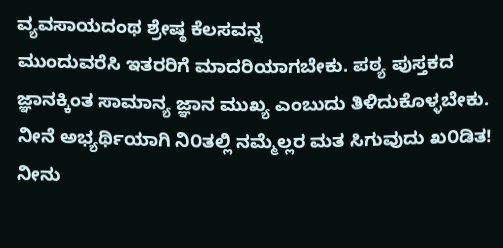ವ್ಯವಸಾಯದಂಥ ಶ್ರೇಷ್ಠ ಕೆಲಸವನ್ನ
ಮುಂದುವರೆಸಿ ಇತರರಿಗೆ ಮಾದರಿಯಾಗಬೇಕು. ಪಠ್ಯ ಪುಸ್ತಕದ ಜ್ಞಾನಕ್ಕಿಂತ ಸಾಮಾನ್ಯ ಜ್ಞಾನ ಮುಖ್ಯ ಎಂಬುದು ತಿಳಿದುಕೊಳ್ಳಬೇಕು.
ನೀನೆ ಅಭ್ಯರ್ಥಿಯಾಗಿ ನಿ೦ತಲ್ಲಿ ನಮ್ಮೆಲ್ಲರ ಮತ ಸಿಗುವುದು ಖ೦ಡಿತ! ನೀನು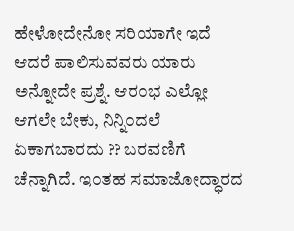ಹೇಳೋದೇನೋ ಸರಿಯಾಗೇ ಇದೆ ಆದರೆ ಪಾಲಿಸುವವರು ಯಾರು ಅನ್ನೋದೇ ಪ್ರಶ್ನೆ. ಆರ೦ಭ ಎಲ್ಲೋ ಆಗಲೇ ಬೇಕು, ನಿನ್ನಿ೦ದಲೆ ಏಕಾಗಬಾರದು ?? ಬರವಣಿಗೆ ಚೆನ್ನಾಗಿದೆ. ಇ೦ತಹ ಸಮಾಜೋದ್ಧಾರದ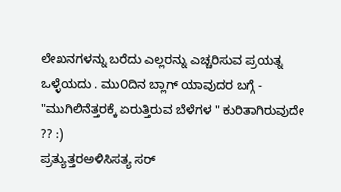ಲೇಖನಗಳನ್ನು ಬರೆದು ಎಲ್ಲರನ್ನು ಎಚ್ಚರಿಸುವ ಪ್ರಯತ್ನ ಒಳ್ಳೆಯದು . ಮು೦ದಿನ ಬ್ಲಾಗ್ ಯಾವುದರ ಬಗ್ಗೆ - "ಮುಗಿಲಿನೆತ್ತರಕ್ಕೆ ಏರುತ್ತಿರುವ ಬೆಳೆಗಳ " ಕುರಿತಾಗಿರುವುದೇ ?? :)
ಪ್ರತ್ಯುತ್ತರಅಳಿಸಿಸತ್ಯ ಸರ್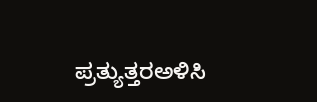ಪ್ರತ್ಯುತ್ತರಅಳಿಸಿ